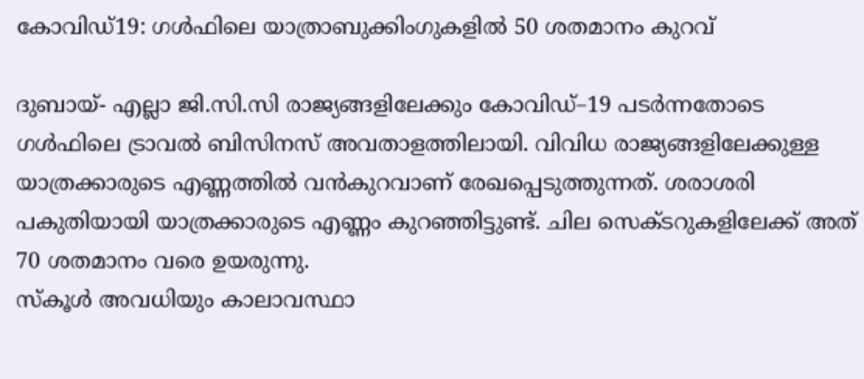കോവിഡ്19: ഗള്‍ഫിലെ യാത്രാബുക്കിംഗുകളില്‍ 50 ശതമാനം കുറവ്

ദുബായ്- എല്ലാ ജി.സി.സി രാജ്യങ്ങളിലേക്കും കോവിഡ്–19 പടര്‍ന്നതോടെ ഗള്‍ഫിലെ ട്രാവല്‍ ബിസിനസ് അവതാളത്തിലായി. വിവിധ രാജ്യങ്ങളിലേക്കുള്ള യാത്രക്കാരുടെ എണ്ണത്തില്‍ വന്‍കുറവാണ് രേഖപ്പെടുത്തുന്നത്. ശരാശരി പകുതിയായി യാത്രക്കാരുടെ എണ്ണം കുറഞ്ഞിട്ടുണ്ട്. ചില സെക്ടറുകളിലേക്ക് അത് 70 ശതമാനം വരെ ഉയരുന്നു.
സ്‌കൂള്‍ അവധിയും കാലാവസ്ഥാ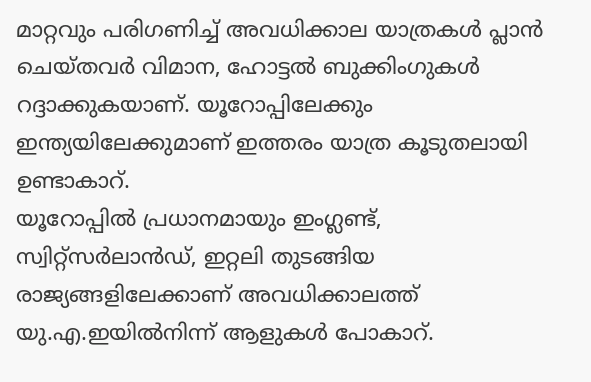മാറ്റവും പരിഗണിച്ച് അവധിക്കാല യാത്രകള്‍ പ്ലാന്‍ ചെയ്തവര്‍ വിമാന, ഹോട്ടല്‍ ബുക്കിംഗുകള്‍ റദ്ദാക്കുകയാണ്. യൂറോപ്പിലേക്കും ഇന്ത്യയിലേക്കുമാണ് ഇത്തരം യാത്ര കൂടുതലായി ഉണ്ടാകാറ്.
യൂറോപ്പില്‍ പ്രധാനമായും ഇംഗ്ലണ്ട്, സ്വിറ്റ്‌സര്‍ലാന്‍ഡ്, ഇറ്റലി തുടങ്ങിയ രാജ്യങ്ങളിലേക്കാണ് അവധിക്കാലത്ത് യു.എ.ഇയില്‍നിന്ന് ആളുകള്‍ പോകാറ്.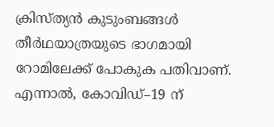ക്രിസ്ത്യന്‍ കുടുംബങ്ങള്‍ തീര്‍ഥയാത്രയുടെ ഭാഗമായി റോമിലേക്ക് പോകുക പതിവാണ്. എന്നാല്‍, കോവിഡ്–19 ന്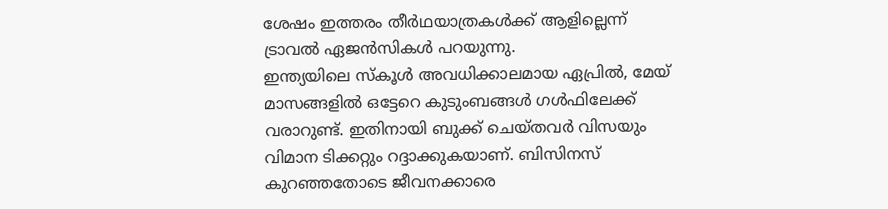ശേഷം ഇത്തരം തീര്‍ഥയാത്രകള്‍ക്ക് ആളില്ലെന്ന് ട്രാവല്‍ ഏജന്‍സികള്‍ പറയുന്നു.
ഇന്ത്യയിലെ സ്‌കൂള്‍ അവധിക്കാലമായ ഏപ്രില്‍, മേയ് മാസങ്ങളില്‍ ഒട്ടേറെ കുടുംബങ്ങള്‍ ഗള്‍ഫിലേക്ക് വരാറുണ്ട്. ഇതിനായി ബുക്ക് ചെയ്തവര്‍ വിസയും വിമാന ടിക്കറ്റും റദ്ദാക്കുകയാണ്. ബിസിനസ് കുറഞ്ഞതോടെ ജീവനക്കാരെ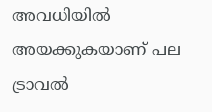അവധിയില്‍ അയക്കുകയാണ് പല ട്രാവല്‍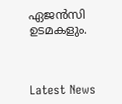ഏജന്‍സി ഉടമകളും.



Latest News